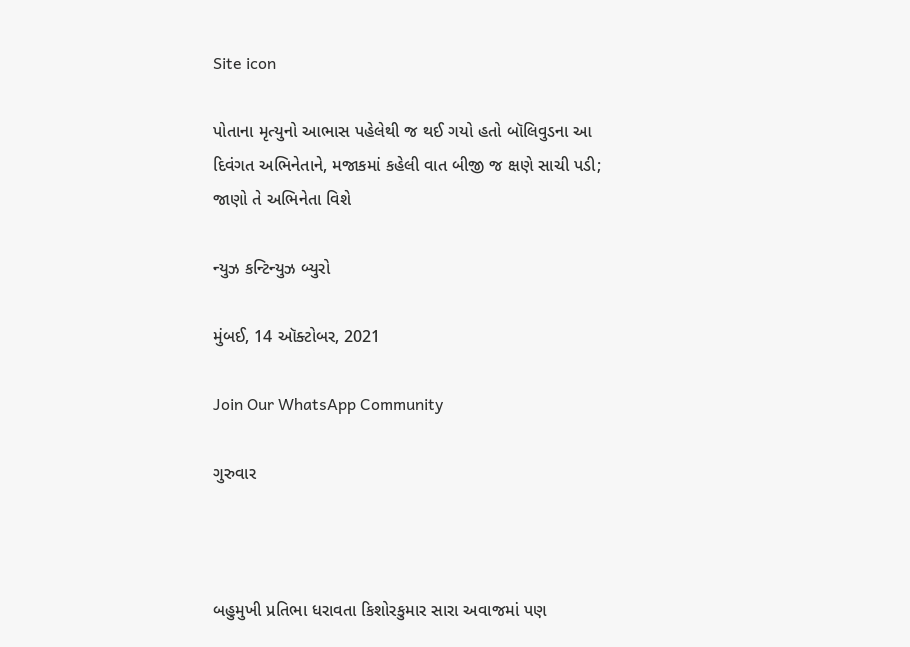Site icon

પોતાના મૃત્યુનો આભાસ પહેલેથી જ થઈ ગયો હતો બૉલિવુડના આ દિવંગત અભિનેતાને, મજાકમાં કહેલી વાત બીજી જ ક્ષણે સાચી પડી; જાણો તે અભિનેતા વિશે

ન્યુઝ કન્ટિન્યુઝ બ્યુરો

મુંબઈ, 14 ઑક્ટોબર, 2021

Join Our WhatsApp Community

ગુરુવાર



બહુમુખી પ્રતિભા ધરાવતા કિશોરકુમાર સારા અવાજમાં પણ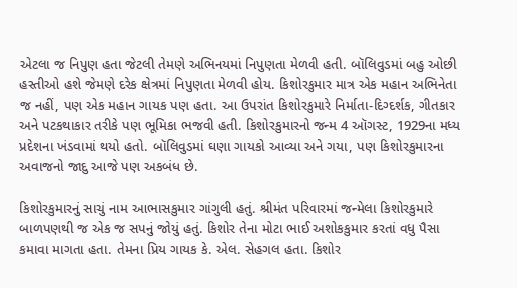એટલા જ નિપુણ હતા જેટલી તેમણે અભિનયમાં નિપુણતા મેળવી હતી. બૉલિવુડમાં બહુ ઓછી હસ્તીઓ હશે જેમણે દરેક ક્ષેત્રમાં નિપુણતા મેળવી હોય. કિશોરકુમાર માત્ર એક મહાન અભિનેતા જ નહીં, પણ એક મહાન ગાયક પણ હતા. આ ઉપરાંત કિશોરકુમારે નિર્માતા-દિગ્દર્શક, ગીતકાર અને પટકથાકાર તરીકે પણ ભૂમિકા ભજવી હતી. કિશોરકુમારનો જન્મ 4 ઑગસ્ટ, 1929ના મધ્ય પ્રદેશના ખંડવામાં થયો હતો. બૉલિવુડમાં ઘણા ગાયકો આવ્યા અને ગયા, પણ કિશોરકુમારના અવાજનો જાદુ આજે પણ અકબંધ છે.

કિશોરકુમારનું સાચું નામ આભાસકુમાર ગાંગુલી હતું. શ્રીમંત પરિવારમાં જન્મેલા કિશોરકુમારે બાળપણથી જ એક જ સપનું જોયું હતું. કિશોર તેના મોટા ભાઈ અશોકકુમાર કરતાં વધુ પૈસા કમાવા માગતા હતા. તેમના પ્રિય ગાયક કે. એલ. સેહગલ હતા. કિશોર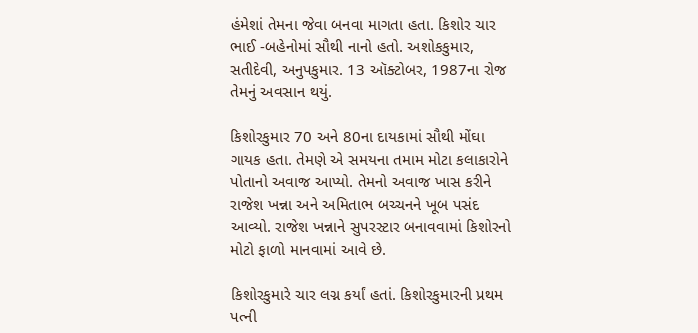હંમેશાં તેમના જેવા બનવા માગતા હતા. કિશોર ચાર ભાઈ -બહેનોમાં સૌથી નાનો હતો. અશોકકુમાર, સતીદેવી, અનુપકુમાર. 13 ઑક્ટોબર, 1987ના રોજ તેમનું અવસાન થયું.

કિશોરકુમાર 70 અને 80ના દાયકામાં સૌથી મોંઘા ગાયક હતા. તેમણે એ સમયના તમામ મોટા કલાકારોને પોતાનો અવાજ આપ્યો. તેમનો અવાજ ખાસ કરીને રાજેશ ખન્ના અને અમિતાભ બચ્ચનને ખૂબ પસંદ આવ્યો. રાજેશ ખન્નાને સુપરસ્ટાર બનાવવામાં કિશોરનો મોટો ફાળો માનવામાં આવે છે.

કિશોરકુમારે ચાર લગ્ન કર્યાં હતાં. કિશોરકુમારની પ્રથમ પત્ની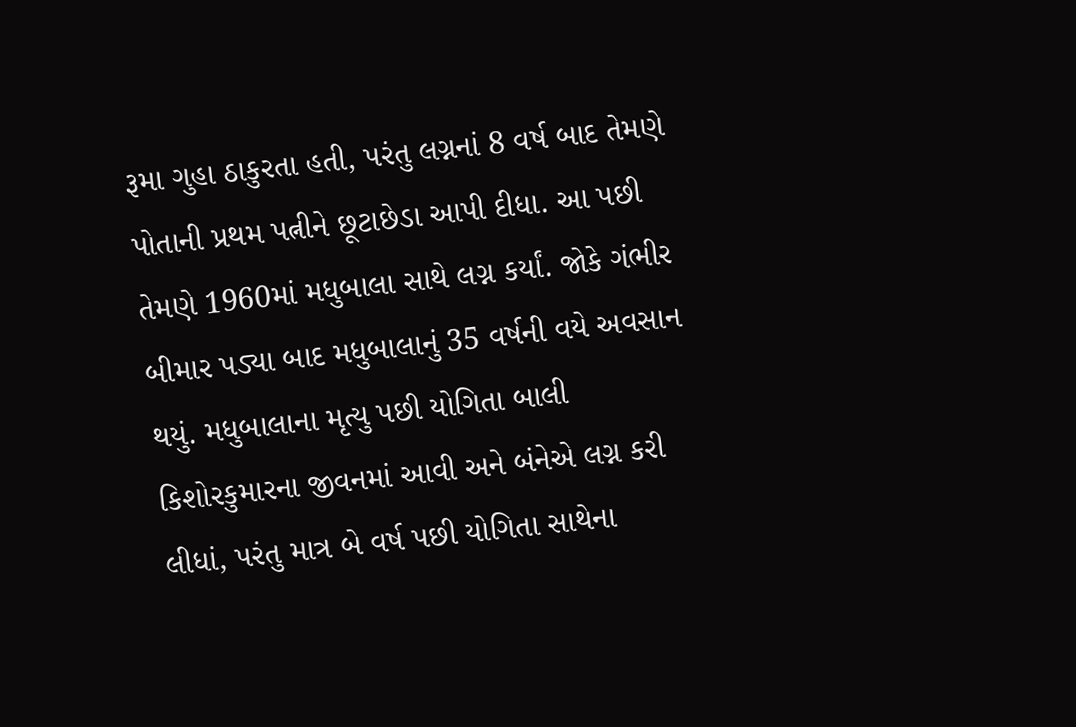રૂમા ગુહા ઠાકુરતા હતી, પરંતુ લગ્નનાં 8 વર્ષ બાદ તેમણે પોતાની પ્રથમ પત્નીને છૂટાછેડા આપી દીધા. આ પછી તેમણે 1960માં મધુબાલા સાથે લગ્ન કર્યાં. જોકે ગંભીર બીમાર પડ્યા બાદ મધુબાલાનું 35 વર્ષની વયે અવસાન થયું. મધુબાલાના મૃત્યુ પછી યોગિતા બાલી કિશોરકુમારના જીવનમાં આવી અને બંનેએ લગ્ન કરી લીધાં, પરંતુ માત્ર બે વર્ષ પછી યોગિતા સાથેના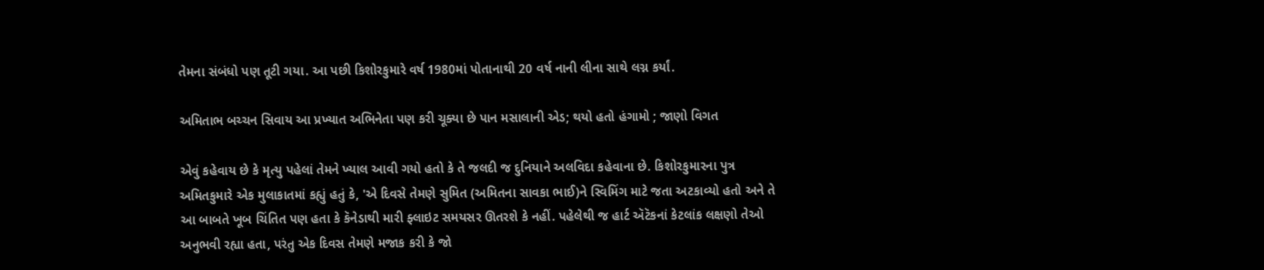તેમના સંબંધો પણ તૂટી ગયા. આ પછી કિશોરકુમારે વર્ષ 1980માં પોતાનાથી 20 વર્ષ નાની લીના સાથે લગ્ન કર્યાં.

અમિતાભ બચ્ચન સિવાય આ પ્રખ્યાત અભિનેતા પણ કરી ચૂક્યા છે પાન મસાલાની એડ; થયો હતો હંગામો ; જાણો વિગત

એવું કહેવાય છે કે મૃત્યુ પહેલાં તેમને ખ્યાલ આવી ગયો હતો કે તે જલદી જ દુનિયાને અલવિદા કહેવાના છે. કિશોરકુમારના પુત્ર અમિતકુમારે એક મુલાકાતમાં કહ્યું હતું કે, 'એ દિવસે તેમણે સુમિત (અમિતના સાવકા ભાઈ)ને સ્વિમિંગ માટે જતા અટકાવ્યો હતો અને તે આ બાબતે ખૂબ ચિંતિત પણ હતા કે કૅનેડાથી મારી ફ્લાઇટ સમયસર ઊતરશે કે નહીં. પહેલેથી જ હાર્ટ ઍટૅકનાં કેટલાંક લક્ષણો તેઓ અનુભવી રહ્યા હતા, પરંતુ એક દિવસ તેમણે મજાક કરી કે જો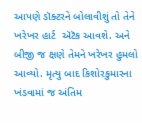આપણે ડૉક્ટરને બોલાવીશું તો તેને ખરેખર હાર્ટ  ઍટૅક આવશે. અને બીજી જ ક્ષણે તેમને ખરેખર હુમલો આવ્યો. મૃત્યુ બાદ કિશોરકુમારના ખંડવામાં જ અંતિમ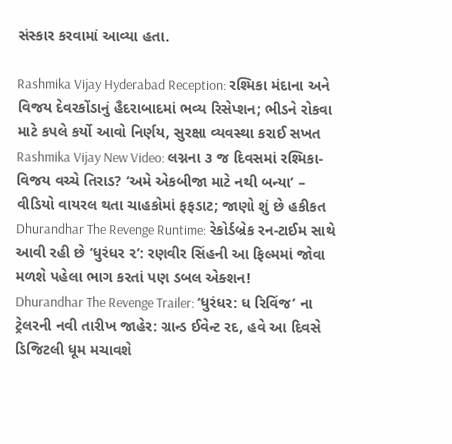સંસ્કાર કરવામાં આવ્યા હતા.

Rashmika Vijay Hyderabad Reception: રશ્મિકા મંદાના અને વિજય દેવરકોંડાનું હૈદરાબાદમાં ભવ્ય રિસેપ્શન; ભીડને રોકવા માટે કપલે કર્યો આવો નિર્ણય, સુરક્ષા વ્યવસ્થા કરાઈ સખત
Rashmika Vijay New Video: લગ્નના ૩ જ દિવસમાં રશ્મિકા-વિજય વચ્ચે તિરાડ? ‘અમે એકબીજા માટે નથી બન્યા’ – વીડિયો વાયરલ થતા ચાહકોમાં ફફડાટ; જાણો શું છે હકીકત
Dhurandhar The Revenge Runtime: રેકોર્ડબ્રેક રન-ટાઈમ સાથે આવી રહી છે ‘ધુરંધર ૨’: રણવીર સિંહની આ ફિલ્મમાં જોવા મળશે પહેલા ભાગ કરતાં પણ ડબલ એક્શન!
Dhurandhar The Revenge Trailer: ‘ધુરંધર: ધ રિવિંજ’ ના ટ્રેલરની નવી તારીખ જાહેર: ગ્રાન્ડ ઈવેન્ટ રદ, હવે આ દિવસે ડિજિટલી ધૂમ મચાવશે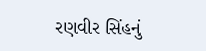રણવીર સિંહનું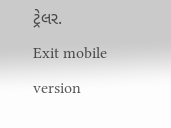ટ્રેલર.
Exit mobile version